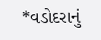*વડોદરાનું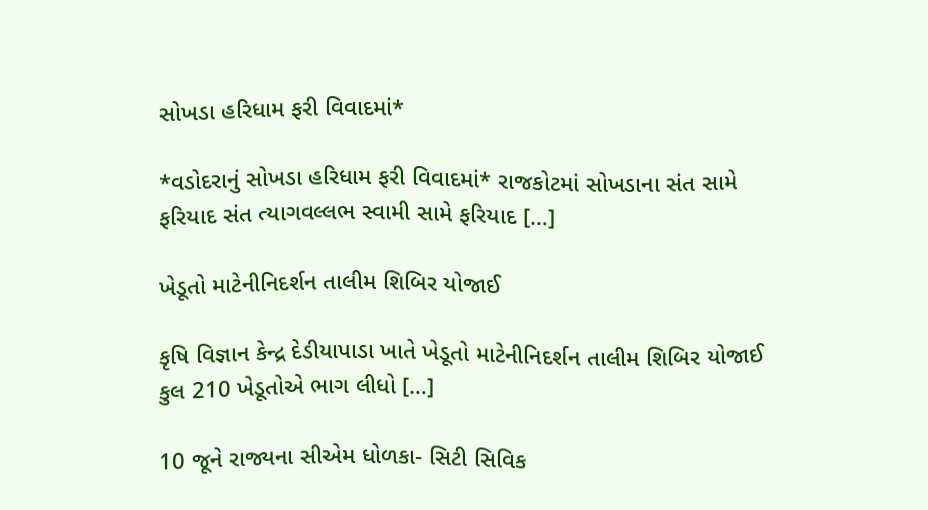સોખડા હરિધામ ફરી વિવાદમાં*

*વડોદરાનું સોખડા હરિધામ ફરી વિવાદમાં* રાજકોટમાં સોખડાના સંત સામે ફરિયાદ સંત ત્યાગવલ્લભ સ્વામી સામે ફરિયાદ […]

ખેડૂતો માટેનીનિદર્શન તાલીમ શિબિર યોજાઈ

કૃષિ વિજ્ઞાન કેન્દ્ર દેડીયાપાડા ખાતે ખેડૂતો માટેનીનિદર્શન તાલીમ શિબિર યોજાઈ કુલ 210 ખેડૂતોએ ભાગ લીધો […]

10 જૂને રાજ્યના સીએમ ધોળકા- સિટી સિવિક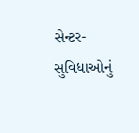સેન્ટર- સુવિધાઓનું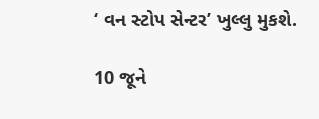‘ વન સ્ટોપ સેન્ટર’ ખુલ્લુ મુકશે.

10 જૂને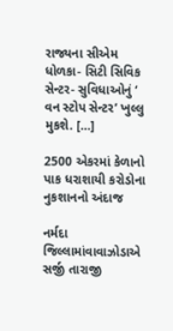રાજ્યના સીએમ ધોળકા- સિટી સિવિક સેન્ટર- સુવિધાઓનું ‘ વન સ્ટોપ સેન્ટર’ ખુલ્લુ મુકશે. […]

2500 એકરમાં કેળાનો પાક ધરાશાયી કરોડોના નુકશાનનો અંદાજ

નર્મદા જિલ્લામાંવાવાઝોડાએ સર્જી તારાજી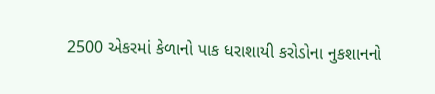2500 એકરમાં કેળાનો પાક ધરાશાયી કરોડોના નુકશાનનો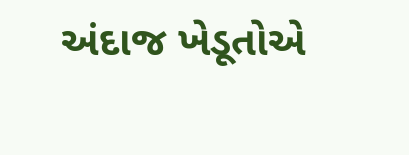અંદાજ ખેડૂતોએ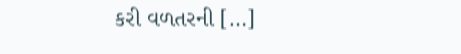કરી વળતરની […]